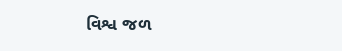વિશ્વ જળ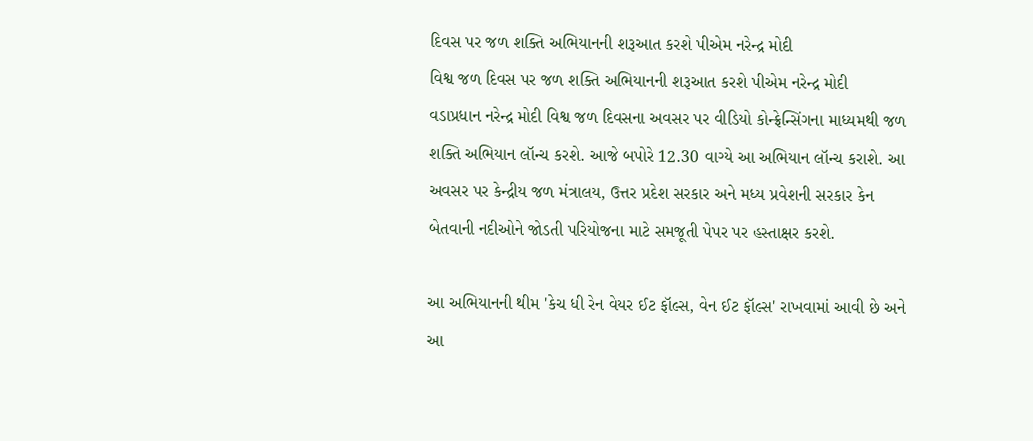દિવસ પર જળ શક્તિ અભિયાનની શરૂઆત કરશે પીએમ નરેન્દ્ર મોદી
વિશ્વ જળ દિવસ પર જળ શક્તિ અભિયાનની શરૂઆત કરશે પીએમ નરેન્દ્ર મોદી
વડાપ્રધાન નરેન્દ્ર મોદી વિશ્વ જળ દિવસના અવસર પર વીડિયો કોન્ફ્રેન્સિંગના માધ્યમથી જળ શક્તિ અભિયાન લૉન્ચ કરશે. આજે બપોરે 12.30 વાગ્યે આ અભિયાન લૉન્ચ કરાશે. આ અવસર પર કેન્દ્રીય જળ મંત્રાલય, ઉત્તર પ્રદેશ સરકાર અને મધ્ય પ્રવેશની સરકાર કેન બેતવાની નદીઓને જોડતી પરિયોજના માટે સમજૂતી પેપર પર હસ્તાક્ષર કરશે.

આ અભિયાનની થીમ 'કેચ ધી રેન વેયર ઈટ ફૉલ્સ, વેન ઈટ ફૉલ્સ' રાખવામાં આવી છે અને આ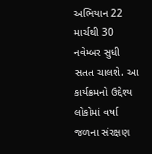અભિયાન 22 માર્ચથી 30 નવેમ્બર સુધી સતત ચાલશે. આ કાર્યક્રમનો ઉદ્દેશ્ય લોકોમાં વર્ષા જળના સંરક્ષણ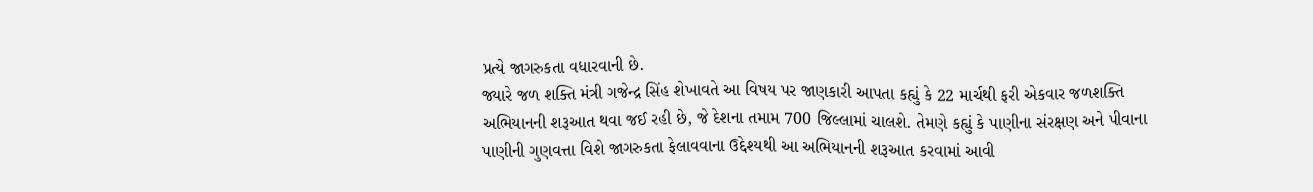પ્રત્યે જાગરુકતા વધારવાની છે.
જ્યારે જળ શક્તિ મંત્રી ગજેન્દ્ર સિંહ શેખાવતે આ વિષય પર જાણકારી આપતા કહ્યું કે 22 માર્ચથી ફરી એકવાર જળશક્તિ અભિયાનની શરૂઆત થવા જઈ રહી છે, જે દેશના તમામ 700 જિલ્લામાં ચાલશે. તેમણે કહ્યું કે પાણીના સંરક્ષણ અને પીવાના પાણીની ગુણવત્તા વિશે જાગરુકતા ફેલાવવાના ઉદ્દેશ્યથી આ અભિયાનની શરૂઆત કરવામાં આવી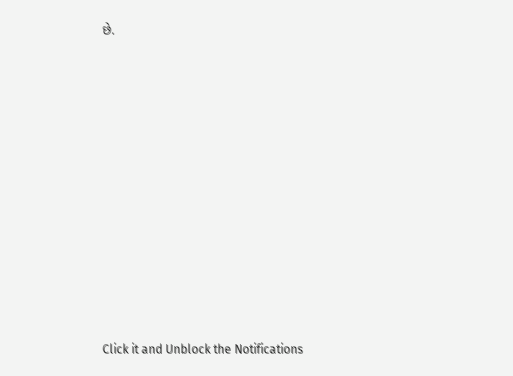છે.












Click it and Unblock the Notifications